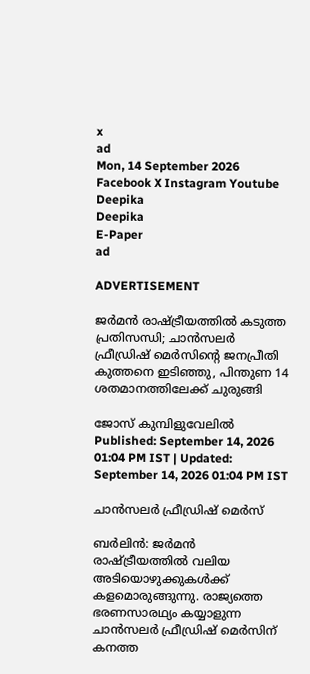x
ad
Mon, 14 September 2026
Facebook X Instagram Youtube
Deepika
Deepika
E-Paper
ad

ADVERTISEMENT

ജർമൻ രാഷ്ട്രീയത്തിൽ കടുത്ത പ്രതിസന്ധി; ചാൻസലർ ഫ്രീഡ്രിഷ് മെർസിന്‍റെ ജനപ്രീതി കുത്തനെ ഇടിഞ്ഞു, പിന്തുണ 14 ശതമാനത്തിലേക്ക് ചുരുങ്ങി

ജോസ് കുമ്പിളുവേലിൽ
Published: September 14, 2026 01:04 PM IST | Updated: September 14, 2026 01:04 PM IST

ചാൻസലർ ഫ്രീഡ്രിഷ് മെർസ്

ബർലിൻ: ജർമൻ രാഷ്ട്രീയത്തിൽ വലിയ അടിയൊഴുക്കുകൾക്ക് കളമൊരുങ്ങുന്നു. രാജ്യത്തെ ഭരണസാരഥ്യം കയ്യാളുന്ന ചാൻസലർ ഫ്രീഡ്രിഷ് മെർസിന് കനത്ത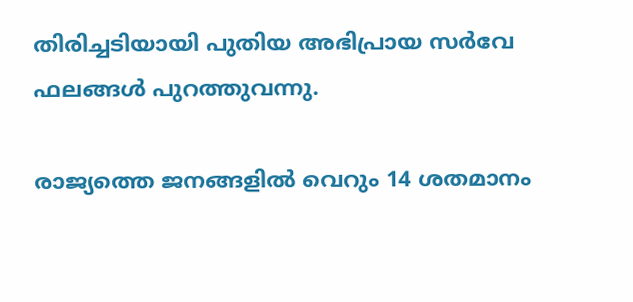തിരിച്ചടിയായി പുതിയ അഭിപ്രായ സർവേ ഫലങ്ങൾ പുറത്തുവന്നു.

രാജ്യത്തെ ജനങ്ങളിൽ വെറും 14 ശതമാനം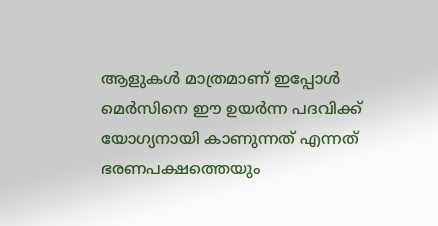ആളുകൾ മാത്രമാണ് ഇപ്പോൾ മെർസിനെ ഈ ഉയർന്ന പദവിക്ക് യോഗ്യനായി കാണുന്നത് എന്നത് ഭരണപക്ഷത്തെയും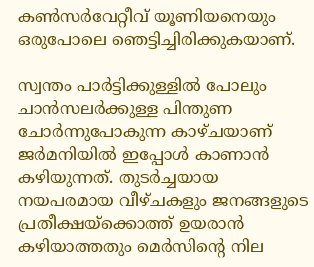കൺസർവേറ്റീവ് യൂണിയനെയും ഒരുപോലെ ഞെട്ടിച്ചിരിക്കുകയാണ്.

സ്വന്തം പാർട്ടിക്കുള്ളിൽ പോലും ചാൻസലർക്കുള്ള പിന്തുണ ചോർന്നുപോകുന്ന കാഴ്ചയാണ് ജർമനിയിൽ ഇപ്പോൾ കാണാൻ കഴിയുന്നത്. തുടർച്ചയായ നയപരമായ വീഴ്ചകളും ജനങ്ങളുടെ പ്രതീക്ഷയ്ക്കൊത്ത് ഉയരാൻ കഴിയാത്തതും മെർസിന്‍റെ നില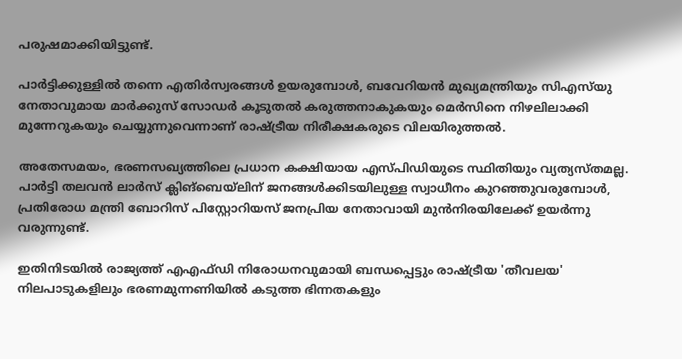പരുഷമാക്കിയിട്ടുണ്ട്.

പാർട്ടിക്കുള്ളിൽ തന്നെ എതിർസ്വരങ്ങൾ ഉയരുമ്പോൾ, ബവേറിയൻ മുഖ്യമന്ത്രിയും സിഎസ്‍യു നേതാവുമായ മാർക്കുസ് സോഡർ കൂടുതൽ കരുത്തനാകുകയും മെർസിനെ നിഴലിലാക്കി മുന്നേറുകയും ചെയ്യുന്നുവെന്നാണ് രാഷ്ട്രീയ നിരീക്ഷകരുടെ വിലയിരുത്തൽ.

അതേസമയം, ഭരണസഖ്യത്തിലെ പ്രധാന കക്ഷിയായ എസ്പിഡിയുടെ സ്ഥിതിയും വ്യത്യസ്തമല്ല. പാർട്ടി തലവൻ ലാർസ് ക്ലിങ്ബെയ്‌ലിന് ജനങ്ങൾക്കിടയിലുള്ള സ്വാധീനം കുറഞ്ഞുവരുമ്പോൾ, പ്രതിരോധ മന്ത്രി ബോറിസ് പിസ്റ്റോറിയസ് ജനപ്രിയ നേതാവായി മുൻനിരയിലേക്ക് ഉയർന്നു വരുന്നുണ്ട്.

ഇതിനിടയിൽ രാജ്യത്ത് എഎഫ്ഡി നിരോധനവുമായി ബന്ധപ്പെട്ടും രാഷ്ട്രീയ 'തീവലയ' നിലപാടുകളിലും ഭരണമുന്നണിയിൽ കടുത്ത ഭിന്നതകളും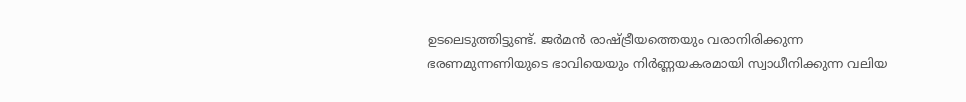ഉടലെടുത്തിട്ടുണ്ട്. ജർമൻ രാഷ്ട്രീയത്തെയും വരാനിരിക്കുന്ന ഭരണമുന്നണിയുടെ ഭാവിയെയും നിർണ്ണയകരമായി സ്വാധീനിക്കുന്ന വലിയ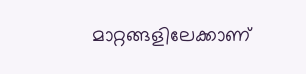മാറ്റങ്ങളിലേക്കാണ്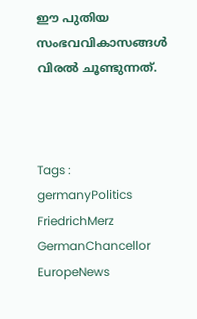ഈ പുതിയ സംഭവവികാസങ്ങൾ വിരൽ ചൂണ്ടുന്നത്.



Tags : germanyPolitics FriedrichMerz GermanChancellor EuropeNews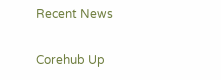Recent News

Corehub Up